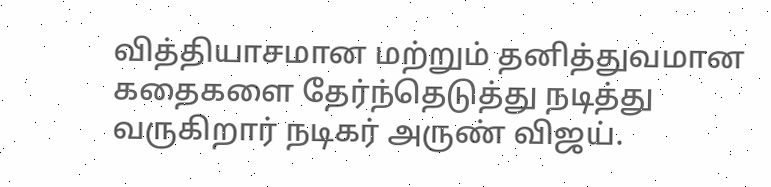வித்தியாசமான மற்றும் தனித்துவமான கதைகளை தேர்ந்தெடுத்து நடித்து வருகிறார் நடிகர் அருண் விஜய்.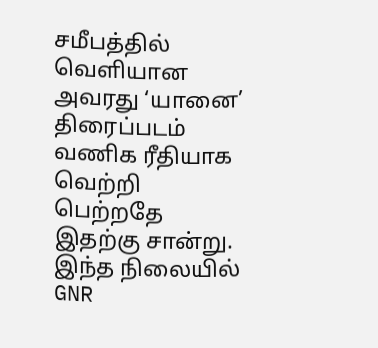சமீபத்தில் வெளியான அவரது ‘யானை’ திரைப்படம் வணிக ரீதியாக வெற்றி பெற்றதே இதற்கு சான்று. இந்த நிலையில் GNR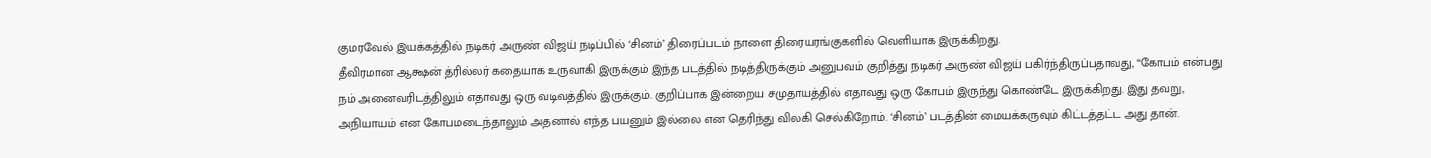குமரவேல் இயக்கத்தில் நடிகர் அருண் விஜய் நடிப்பில் ‘சினம்’ திரைப்படம் நாளை திரையரங்குகளில் வெளியாக இருக்கிறது.
தீவிரமான ஆக்ஷன் த்ரில்லர் கதையாக உருவாகி இருக்கும் இந்த படத்தில் நடித்திருக்கும் அனுபவம் குறித்து நடிகர் அருண் விஜய் பகிர்ந்திருப்பதாவது, “கோபம் என்பது நம் அனைவரிடத்திலும் எதாவது ஒரு வடிவத்தில் இருக்கும். குறிப்பாக இன்றைய சமுதாயத்தில் எதாவது ஒரு கோபம் இருந்து கொண்டே இருக்கிறது. இது தவறு, அநியாயம் என கோபமடைந்தாலும் அதனால் எந்த பயனும் இல்லை என தெரிந்து விலகி செல்கிறோம். ‘சினம்’ படத்தின் மையக்கருவும் கிட்டத்தட்ட அது தான்.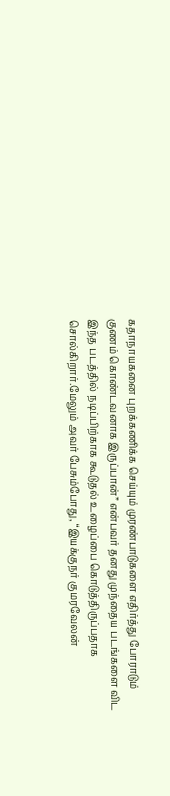கதாநாயகனை புறக்கணிக்க செய்யும் முரண்பாடுகளை எதிர்த்து போராடும் குணம் கொண்டவனாக இருப்பான்” என்பவர் தனது முந்தைய படங்களை விட இந்த படத்தில் நடிப்பிற்காக கூடுதல் உழைப்பை கொடுத்திருப்பதாக சொல்கிறார்.மேலும் அவர் பேசும்போது, “இயக்குநர் குமரவேலன்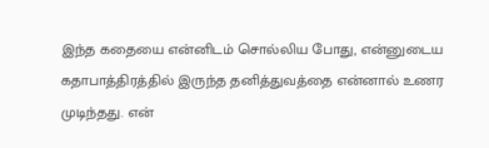இந்த கதையை என்னிடம் சொல்லிய போது, என்னுடைய கதாபாத்திரத்தில் இருந்த தனித்துவத்தை என்னால் உணர முடிந்தது. என்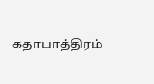கதாபாத்திரம்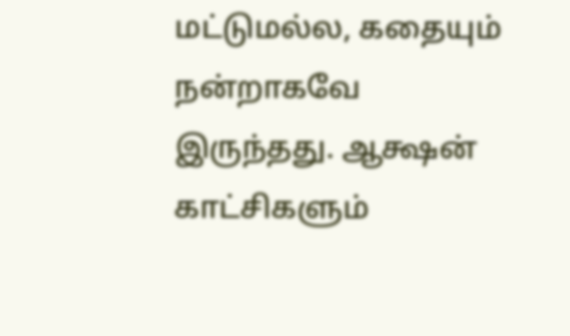மட்டுமல்ல, கதையும் நன்றாகவே இருந்தது. ஆக்ஷன் காட்சிகளும்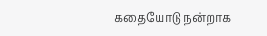கதையோடு நன்றாக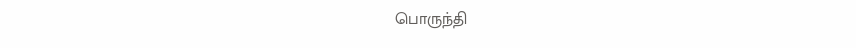பொருந்தி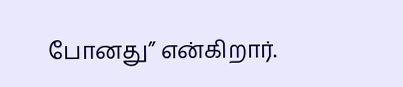போனது” என்கிறார்.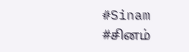#Sinam #சினம்